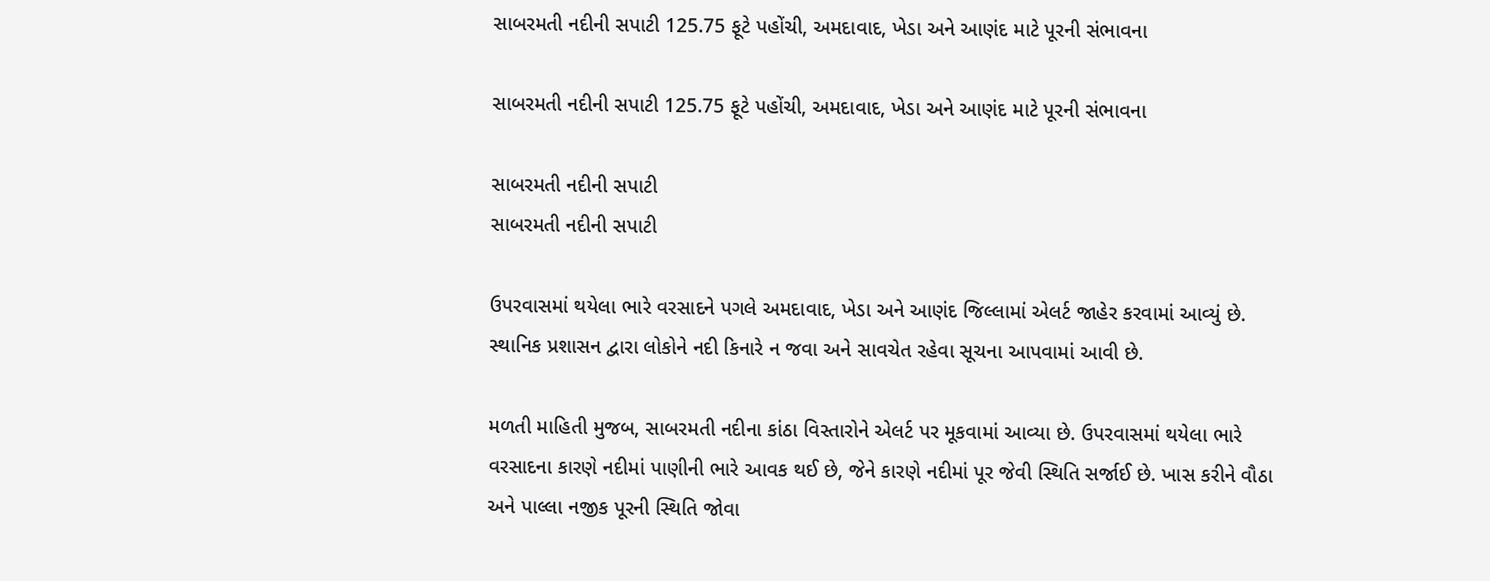સાબરમતી નદીની સપાટી 125.75 ફૂટે પહોંચી, અમદાવાદ, ખેડા અને આણંદ માટે પૂરની સંભાવના

સાબરમતી નદીની સપાટી 125.75 ફૂટે પહોંચી, અમદાવાદ, ખેડા અને આણંદ માટે પૂરની સંભાવના

સાબરમતી નદીની સપાટી
સાબરમતી નદીની સપાટી

ઉપરવાસમાં થયેલા ભારે વરસાદને પગલે અમદાવાદ, ખેડા અને આણંદ જિલ્લામાં એલર્ટ જાહેર કરવામાં આવ્યું છે. સ્થાનિક પ્રશાસન દ્વારા લોકોને નદી કિનારે ન જવા અને સાવચેત રહેવા સૂચના આપવામાં આવી છે.

મળતી માહિતી મુજબ, સાબરમતી નદીના કાંઠા વિસ્તારોને એલર્ટ પર મૂકવામાં આવ્યા છે. ઉપરવાસમાં થયેલા ભારે વરસાદના કારણે નદીમાં પાણીની ભારે આવક થઈ છે, જેને કારણે નદીમાં પૂર જેવી સ્થિતિ સર્જાઈ છે. ખાસ કરીને વૌઠા અને પાલ્લા નજીક પૂરની સ્થિતિ જોવા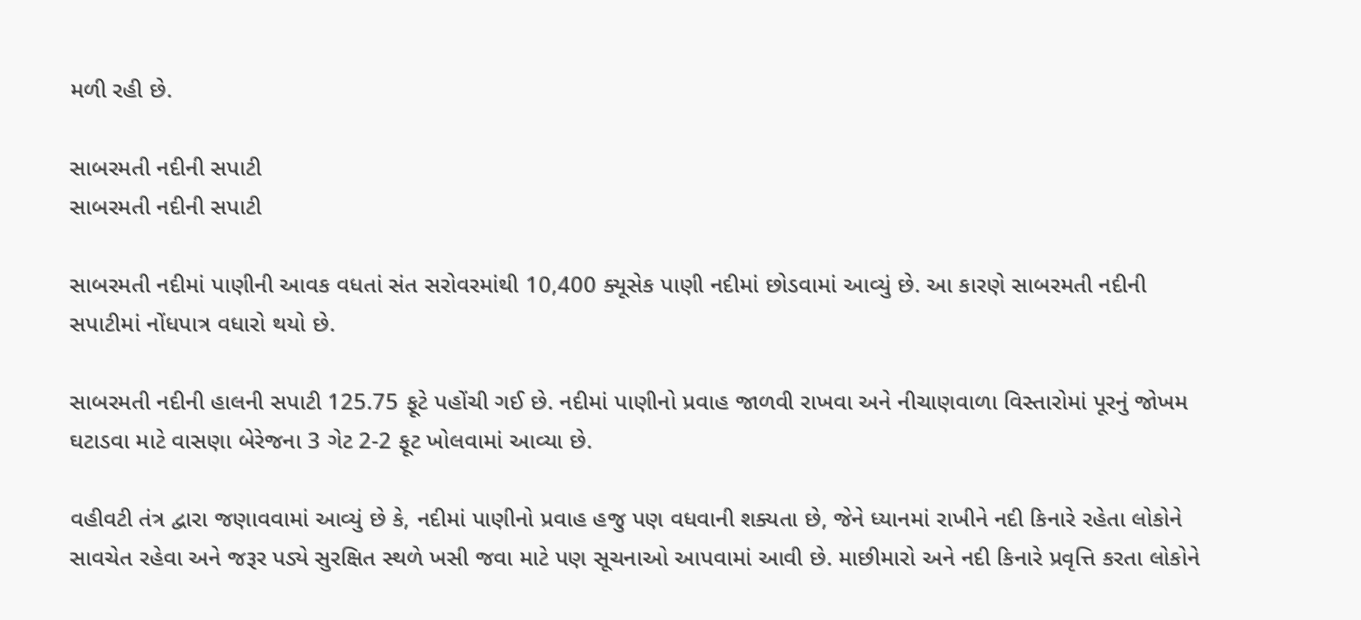મળી રહી છે.

સાબરમતી નદીની સપાટી
સાબરમતી નદીની સપાટી

સાબરમતી નદીમાં પાણીની આવક વધતાં સંત સરોવરમાંથી 10,400 ક્યૂસેક પાણી નદીમાં છોડવામાં આવ્યું છે. આ કારણે સાબરમતી નદીની સપાટીમાં નોંધપાત્ર વધારો થયો છે.

સાબરમતી નદીની હાલની સપાટી 125.75 ફૂટે પહોંચી ગઈ છે. નદીમાં પાણીનો પ્રવાહ જાળવી રાખવા અને નીચાણવાળા વિસ્તારોમાં પૂરનું જોખમ ઘટાડવા માટે વાસણા બેરેજના 3 ગેટ 2-2 ફૂટ ખોલવામાં આવ્યા છે.

વહીવટી તંત્ર દ્વારા જણાવવામાં આવ્યું છે કે, નદીમાં પાણીનો પ્રવાહ હજુ પણ વધવાની શક્યતા છે, જેને ધ્યાનમાં રાખીને નદી કિનારે રહેતા લોકોને સાવચેત રહેવા અને જરૂર પડ્યે સુરક્ષિત સ્થળે ખસી જવા માટે પણ સૂચનાઓ આપવામાં આવી છે. માછીમારો અને નદી કિનારે પ્રવૃત્તિ કરતા લોકોને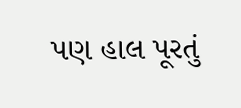પણ હાલ પૂરતું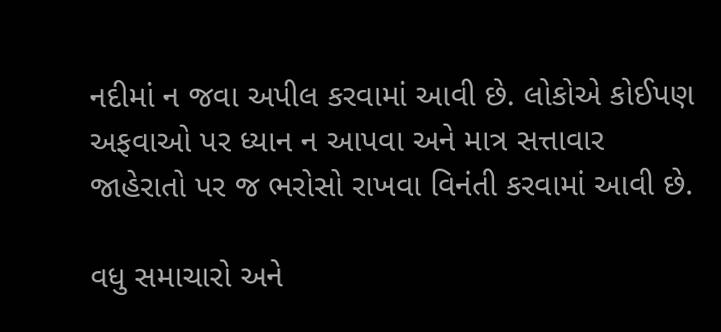નદીમાં ન જવા અપીલ કરવામાં આવી છે. લોકોએ કોઈપણ અફવાઓ પર ધ્યાન ન આપવા અને માત્ર સત્તાવાર જાહેરાતો પર જ ભરોસો રાખવા વિનંતી કરવામાં આવી છે.

વધુ સમાચારો અને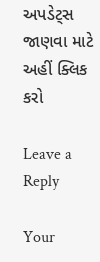અપડેટ્સ જાણવા માટે અહીં ક્લિક કરો

Leave a Reply

Your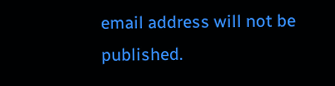email address will not be published.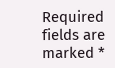Required fields are marked *